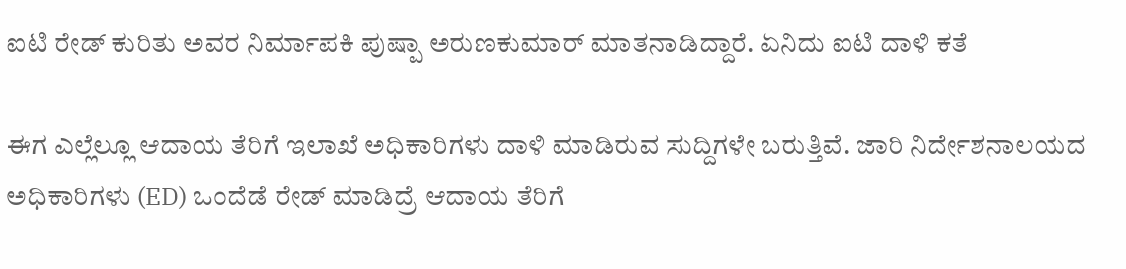ಐಟಿ ರೇಡ್ ಕುರಿತು ಅವರ ನಿರ್ಮಾಪಕಿ ಪುಷ್ಪಾ ಅರುಣಕುಮಾರ್ ಮಾತನಾಡಿದ್ದಾರೆ. ಏನಿದು ಐಟಿ ದಾಳಿ ಕತೆ

ಈಗ ಎಲ್ಲೆಲ್ಲೂ ಆದಾಯ ತೆರಿಗೆ ಇಲಾಖೆ ಅಧಿಕಾರಿಗಳು ದಾಳಿ ಮಾಡಿರುವ ಸುದ್ದಿಗಳೇ ಬರುತ್ತಿವೆ. ಜಾರಿ ನಿರ್ದೇಶನಾಲಯದ ಅಧಿಕಾರಿಗಳು (ED) ಒಂದೆಡೆ ರೇಡ್ ಮಾಡಿದ್ರೆ ಆದಾಯ ತೆರಿಗೆ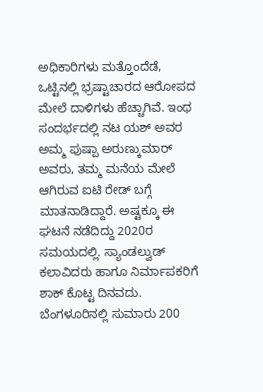ಅಧಿಕಾರಿಗಳು ಮತ್ತೊಂದೆಡೆ, ಒಟ್ಟಿನಲ್ಲಿ ಭ್ರಷ್ಟಾಚಾರದ ಆರೋಪದ ಮೇಲೆ ದಾಳಿಗಳು ಹೆಚ್ಚಾಗಿವೆ. ಇಂಥ ಸಂದರ್ಭದಲ್ಲಿ ನಟ ಯಶ್ ಅವರ ಅಮ್ಮ ಪುಷ್ಪಾ ಅರುಣ್ಕುಮಾರ್ ಅವರು, ತಮ್ಮ ಮನೆಯ ಮೇಲೆ ಆಗಿರುವ ಐಟಿ ರೇಡ್ ಬಗ್ಗೆ ಮಾತನಾಡಿದ್ದಾರೆ. ಅಷ್ಟಕ್ಕೂ ಈ ಘಟನೆ ನಡೆದಿದ್ದು 2020ರ ಸಮಯದಲ್ಲಿ. ಸ್ಯಾಂಡಲ್ವುಡ್ ಕಲಾವಿದರು ಹಾಗೂ ನಿರ್ಮಾಪಕರಿಗೆ ಶಾಕ್ ಕೊಟ್ಟ ದಿನವದು. ಬೆಂಗಳೂರಿನಲ್ಲಿ ಸುಮಾರು 200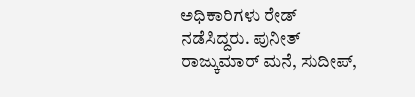ಅಧಿಕಾರಿಗಳು ರೇಡ್ ನಡೆಸಿದ್ದರು. ಪುನೀತ್ ರಾಜ್ಕುಮಾರ್ ಮನೆ, ಸುದೀಪ್,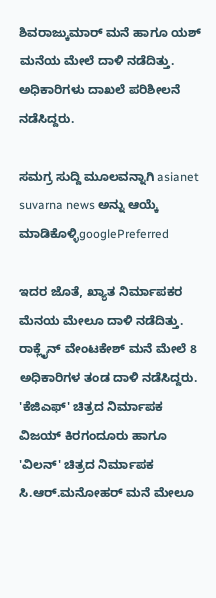ಶಿವರಾಜ್ಕುಮಾರ್ ಮನೆ ಹಾಗೂ ಯಶ್ ಮನೆಯ ಮೇಲೆ ದಾಳಿ ನಡೆದಿತ್ತು. ಅಧಿಕಾರಿಗಳು ದಾಖಲೆ ಪರಿಶೀಲನೆ ನಡೆಸಿದ್ದರು.

ಸಮಗ್ರ ಸುದ್ದಿ ಮೂಲವನ್ನಾಗಿ asianet suvarna news ಅನ್ನು ಆಯ್ಕೆ ಮಾಡಿಕೊಳ್ಳಿgooglePreferred

ಇದರ ಜೊತೆ, ಖ್ಯಾತ ನಿರ್ಮಾಪಕರ ಮೆನಯ ಮೇಲೂ ದಾಳಿ ನಡೆದಿತ್ತು. ರಾಕ್ಲೈನ್ ವೇಂಟಕೇಶ್ ಮನೆ ಮೇಲೆ 8 ಅಧಿಕಾರಿಗಳ ತಂಡ ದಾಳಿ ನಡೆಸಿದ್ದರು. 'ಕೆಜಿಎಫ್' ಚಿತ್ರದ ನಿರ್ಮಾಪಕ ವಿಜಯ್ ಕಿರಗಂದೂರು ಹಾಗೂ 'ವಿಲನ್' ಚಿತ್ರದ ನಿರ್ಮಾಪಕ ಸಿ.ಆರ್.ಮನೋಹರ್ ಮನೆ ಮೇಲೂ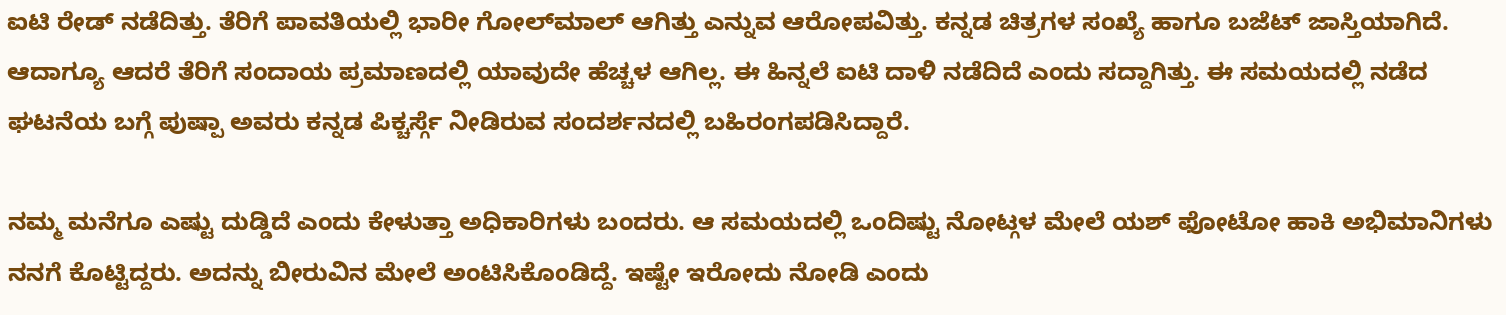ಐಟಿ ರೇಡ್ ನಡೆದಿತ್ತು. ತೆರಿಗೆ ಪಾವತಿಯಲ್ಲಿ‌ ಭಾರೀ ಗೋಲ್‌ಮಾಲ್‌ ಆಗಿತ್ತು ಎನ್ನುವ ಆರೋಪವಿತ್ತು. ಕನ್ನಡ ಚಿತ್ರಗಳ ಸಂಖ್ಯೆ ಹಾಗೂ ಬಜೆಟ್ ಜಾಸ್ತಿಯಾಗಿದೆ. ಆದಾಗ್ಯೂ ಆದರೆ ತೆರಿಗೆ ಸಂದಾಯ ಪ್ರಮಾಣದಲ್ಲಿ ಯಾವುದೇ ಹೆಚ್ಚಳ ಆಗಿಲ್ಲ. ಈ ಹಿನ್ನಲೆ ಐಟಿ ದಾಳಿ ನಡೆದಿದೆ ಎಂದು ಸದ್ದಾಗಿತ್ತು. ಈ ಸಮಯದಲ್ಲಿ ನಡೆದ ಘಟನೆಯ ಬಗ್ಗೆ ಪುಷ್ಪಾ ಅವರು ಕನ್ನಡ ಪಿಕ್ಚರ್ಸ್ಗೆ ನೀಡಿರುವ ಸಂದರ್ಶನದಲ್ಲಿ ಬಹಿರಂಗಪಡಿಸಿದ್ದಾರೆ.

ನಮ್ಮ ಮನೆಗೂ ಎಷ್ಟು ದುಡ್ಡಿದೆ ಎಂದು ಕೇಳುತ್ತಾ ಅಧಿಕಾರಿಗಳು ಬಂದರು. ಆ ಸಮಯದಲ್ಲಿ ಒಂದಿಷ್ಟು ನೋಟ್ಗಳ ಮೇಲೆ ಯಶ್ ಫೋಟೋ ಹಾಕಿ ಅಭಿಮಾನಿಗಳು ನನಗೆ ಕೊಟ್ಟಿದ್ದರು. ಅದನ್ನು ಬೀರುವಿನ ಮೇಲೆ ಅಂಟಿಸಿಕೊಂಡಿದ್ದೆ. ಇಷ್ಟೇ ಇರೋದು ನೋಡಿ ಎಂದು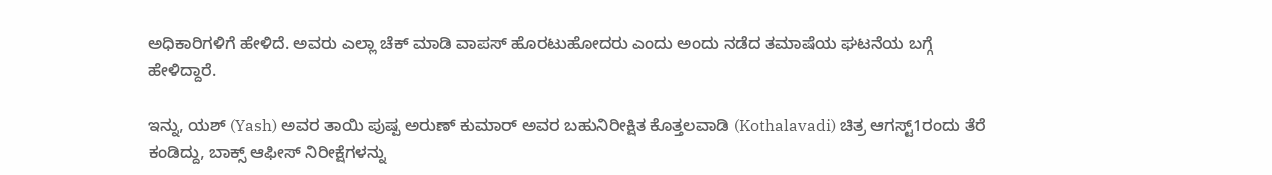ಅಧಿಕಾರಿಗಳಿಗೆ ಹೇಳಿದೆ. ಅವರು ಎಲ್ಲಾ ಚೆಕ್ ಮಾಡಿ ವಾಪಸ್ ಹೊರಟುಹೋದರು ಎಂದು ಅಂದು ನಡೆದ ತಮಾಷೆಯ ಘಟನೆಯ ಬಗ್ಗೆ ಹೇಳಿದ್ದಾರೆ.

ಇನ್ನು, ಯಶ್ (Yash) ಅವರ ತಾಯಿ ಪುಷ್ಪ ಅರುಣ್ ಕುಮಾರ್ ಅವರ ಬಹುನಿರೀಕ್ಷಿತ ಕೊತ್ತಲವಾಡಿ (Kothalavadi) ಚಿತ್ರ ಆಗಸ್ಟ್1ರಂದು ತೆರೆ ಕಂಡಿದ್ದು, ಬಾಕ್ಸ್ ಆಫೀಸ್ ನಿರೀಕ್ಷೆಗಳನ್ನು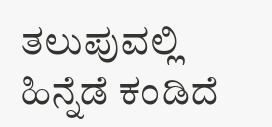ತಲುಪುವಲ್ಲಿ ಹಿನ್ನೆಡೆ ಕಂಡಿದೆ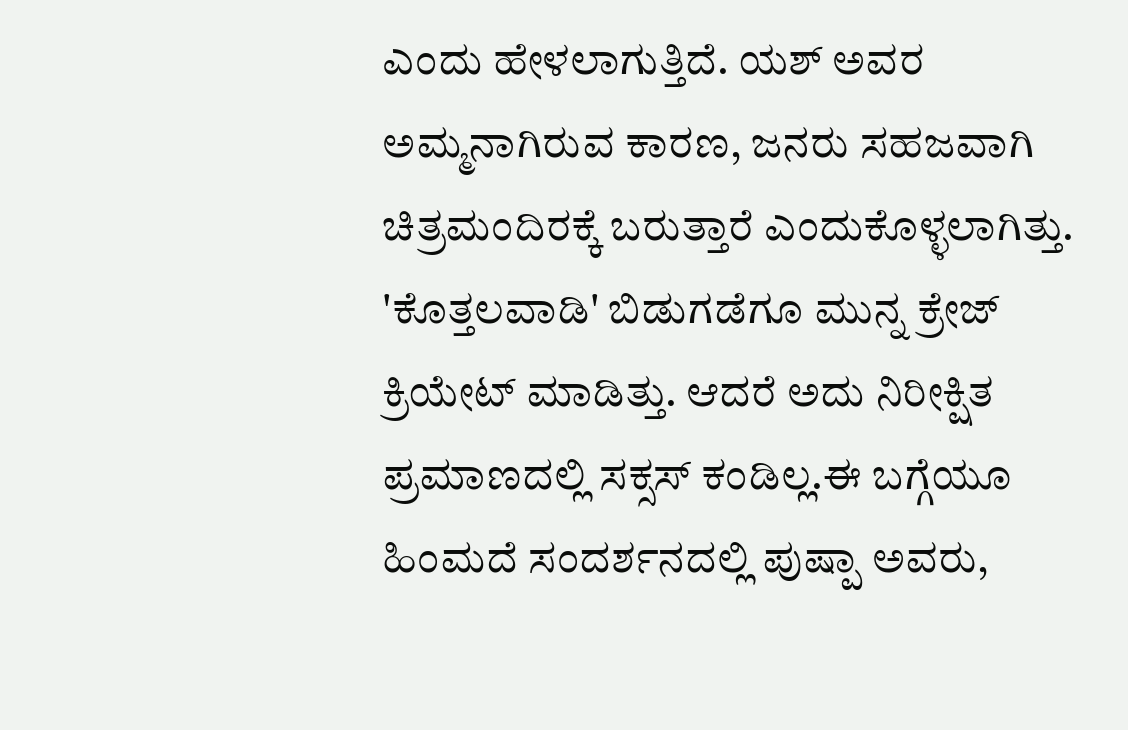ಎಂದು ಹೇಳಲಾಗುತ್ತಿದೆ. ಯಶ್ ಅವರ ಅಮ್ಮನಾಗಿರುವ ಕಾರಣ, ಜನರು ಸಹಜವಾಗಿ ಚಿತ್ರಮಂದಿರಕ್ಕೆ ಬರುತ್ತಾರೆ ಎಂದುಕೊಳ್ಳಲಾಗಿತ್ತು. 'ಕೊತ್ತಲವಾಡಿ' ಬಿಡುಗಡೆಗೂ ಮುನ್ನ ಕ್ರೇಜ್ ಕ್ರಿಯೇಟ್ ಮಾಡಿತ್ತು. ಆದರೆ ಅದು ನಿರೀಕ್ಷಿತ ಪ್ರಮಾಣದಲ್ಲಿ ಸಕ್ಸಸ್ ಕಂಡಿಲ್ಲ.ಈ ಬಗ್ಗೆಯೂ ಹಿಂಮದೆ ಸಂದರ್ಶನದಲ್ಲಿ ಪುಷ್ಪಾ ಅವರು,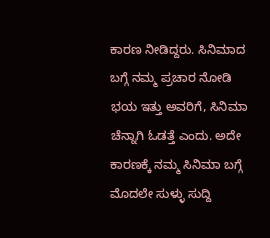ಕಾರಣ ನೀಡಿದ್ದರು. ಸಿನಿಮಾದ ಬಗ್ಗೆ ನಮ್ಮ ಪ್ರಚಾರ ನೋಡಿ ಭಯ ಇತ್ತು ಅವರಿಗೆ, ಸಿನಿಮಾ ಚೆನ್ನಾಗಿ ಓಡತ್ತೆ ಎಂದು. ಅದೇ ಕಾರಣಕ್ಕೆ ನಮ್ಮ ಸಿನಿಮಾ ಬಗ್ಗೆ ಮೊದಲೇ ಸುಳ್ಳು ಸುದ್ದಿ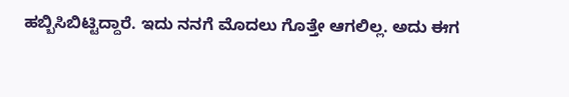ಹಬ್ಬಿಸಿಬಿಟ್ಟಿದ್ದಾರೆ. ಇದು ನನಗೆ ಮೊದಲು ಗೊತ್ತೇ ಆಗಲಿಲ್ಲ. ಅದು ಈಗ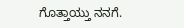ಗೊತ್ತಾಯ್ತು ನನಗೆ.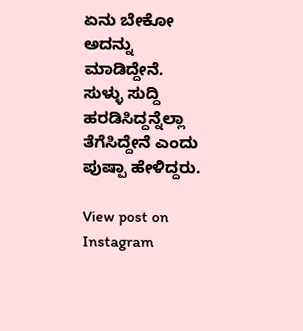ಏನು ಬೇಕೋ ಅದನ್ನು ಮಾಡಿದ್ದೇನೆ. ಸುಳ್ಳು ಸುದ್ದಿ ಹರಡಿಸಿದ್ದನ್ನೆಲ್ಲಾ ತೆಗೆಸಿದ್ದೇನೆ ಎಂದು ಪುಷ್ಪಾ ಹೇಳಿದ್ದರು.

View post on Instagram